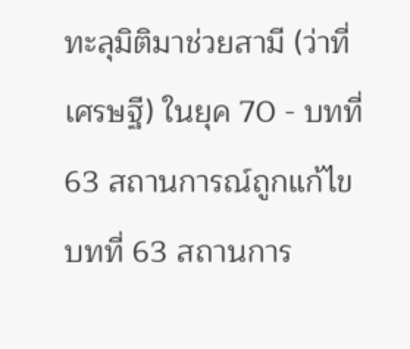ทะลุมิติมาช่วยสามี (ว่าที่เศรษฐี) ในยุค 70 - บทที่ 63 สถานการณ์ถูกแก้ไข
บทที่ 63 สถานการ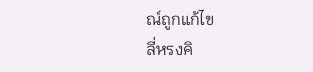ณ์ถูกแก้ไข
ลี่หรงคิ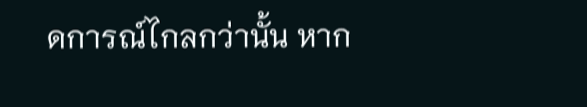ดการณ์ไกลกว่านั้น หาก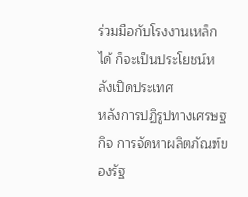ร่วมมือกับโรงงานเหล็กได้ ก็จะเป็นประโยชน์หลังเปิดประเทศ
หลังการปฏิรูปทางเศรษฐกิจ การจัดหาผลิตภัณฑ์ของรัฐ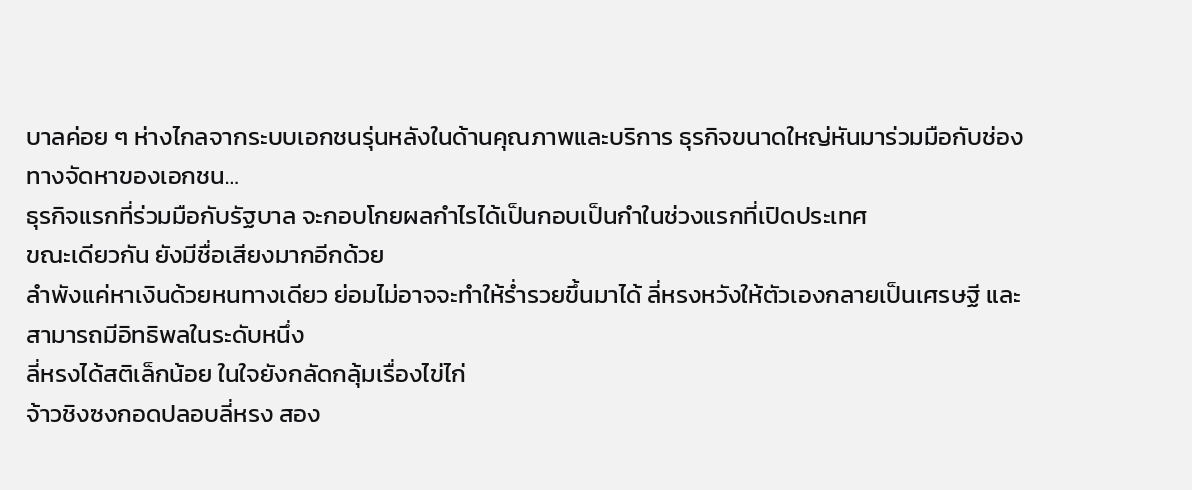บาลค่อย ๆ ห่างไกลจากระบบเอกชนรุ่นหลังในด้านคุณภาพและบริการ ธุรกิจขนาดใหญ่หันมาร่วมมือกับช่องทางจัดหาของเอกชน…
ธุรกิจแรกที่ร่วมมือกับรัฐบาล จะกอบโกยผลกำไรได้เป็นกอบเป็นกำในช่วงแรกที่เปิดประเทศ
ขณะเดียวกัน ยังมีชื่อเสียงมากอีกด้วย
ลำพังแค่หาเงินด้วยหนทางเดียว ย่อมไม่อาจจะทำให้ร่ำรวยขึ้นมาได้ ลี่หรงหวังให้ตัวเองกลายเป็นเศรษฐี และสามารถมีอิทธิพลในระดับหนึ่ง
ลี่หรงได้สติเล็กน้อย ในใจยังกลัดกลุ้มเรื่องไข่ไก่
จ้าวชิงซงกอดปลอบลี่หรง สอง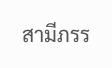สามีภรร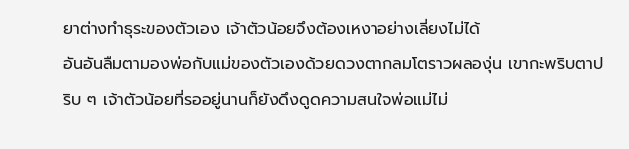ยาต่างทำธุระของตัวเอง เจ้าตัวน้อยจึงต้องเหงาอย่างเลี่ยงไม่ได้
อันอันลืมตามองพ่อกับแม่ของตัวเองด้วยดวงตากลมโตราวผลองุ่น เขากะพริบตาปริบ ๆ เจ้าตัวน้อยที่รออยู่นานก็ยังดึงดูดความสนใจพ่อแม่ไม่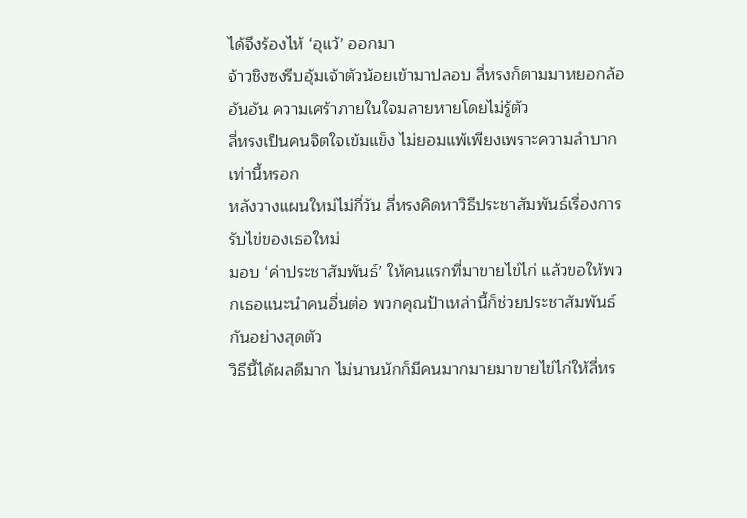ได้จึงร้องไห้ ‘อุแว้’ ออกมา
จ้าวชิงซงรีบอุ้มเจ้าตัวน้อยเข้ามาปลอบ ลี่หรงก็ตามมาหยอกล้ออันอัน ความเศร้าภายในใจมลายหายโดยไม่รู้ตัว
ลี่หรงเป็นคนจิตใจเข้มแข็ง ไม่ยอมแพ้เพียงเพราะความลำบากเท่านี้หรอก
หลังวางแผนใหม่ไม่กี่วัน ลี่หรงคิดหาวิธีประชาสัมพันธ์เรื่องการรับไข่ของเธอใหม่
มอบ ‘ค่าประชาสัมพันธ์’ ให้คนแรกที่มาขายไข่ไก่ แล้วขอให้พวกเธอแนะนำคนอื่นต่อ พวกคุณป้าเหล่านี้ก็ช่วยประชาสัมพันธ์กันอย่างสุดตัว
วิธีนี้ได้ผลดีมาก ไม่นานนักก็มีคนมากมายมาขายไข่ไก่ให้ลี่หร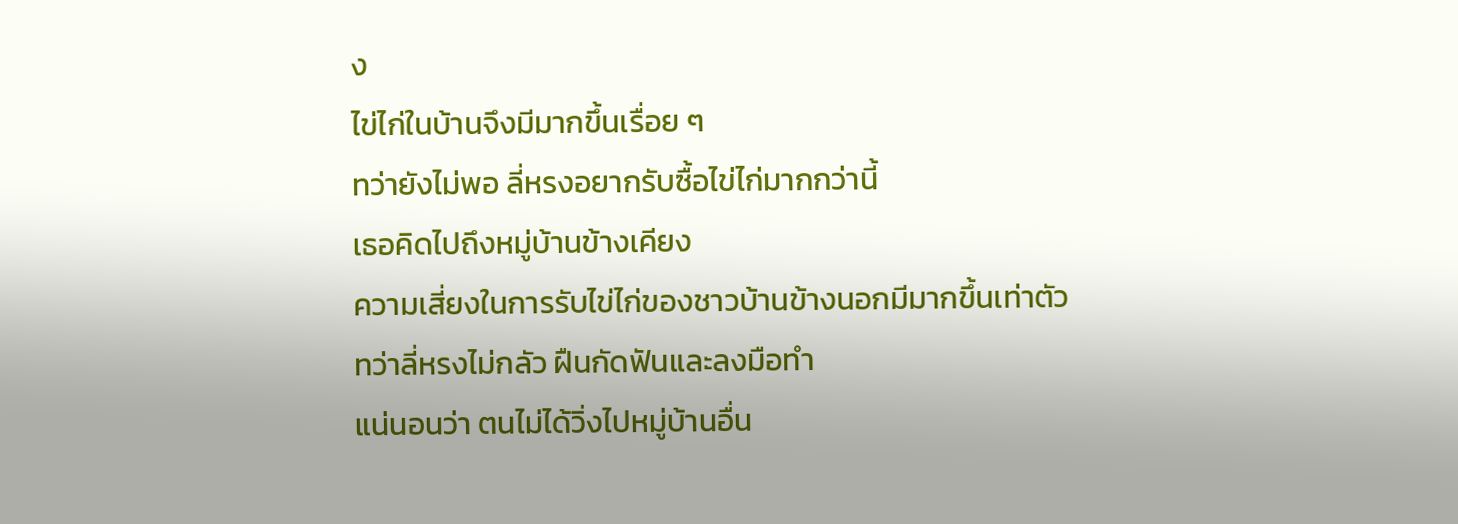ง
ไข่ไก่ในบ้านจึงมีมากขึ้นเรื่อย ๆ
ทว่ายังไม่พอ ลี่หรงอยากรับซื้อไข่ไก่มากกว่านี้
เธอคิดไปถึงหมู่บ้านข้างเคียง
ความเสี่ยงในการรับไข่ไก่ของชาวบ้านข้างนอกมีมากขึ้นเท่าตัว
ทว่าลี่หรงไม่กลัว ฝืนกัดฟันและลงมือทำ
แน่นอนว่า ตนไม่ได้วิ่งไปหมู่บ้านอื่น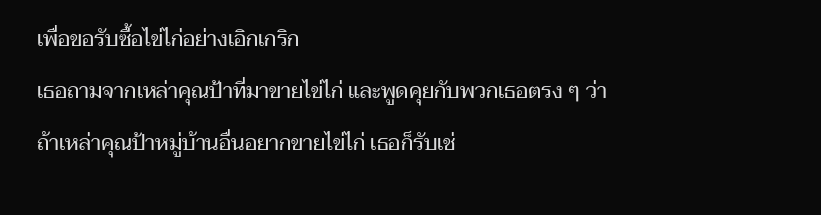เพื่อขอรับซื้อไข่ไก่อย่างเอิกเกริก
เธอถามจากเหล่าคุณป้าที่มาขายไข่ไก่ และพูดคุยกับพวกเธอตรง ๆ ว่าถ้าเหล่าคุณป้าหมู่บ้านอื่นอยากขายไข่ไก่ เธอก็รับเช่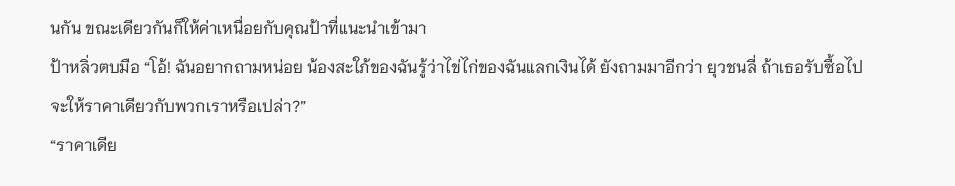นกัน ขณะเดียวกันก็ให้ค่าเหนื่อยกับคุณป้าที่แนะนำเข้ามา
ป้าหลิ่วตบมือ “โอ้! ฉันอยากถามหน่อย น้องสะใภ้ของฉันรู้ว่าไข่ไก่ของฉันแลกเงินได้ ยังถามมาอีกว่า ยุวชนลี่ ถ้าเธอรับซื้อไปจะให้ราคาเดียวกับพวกเราหรือเปล่า?”
“ราคาเดีย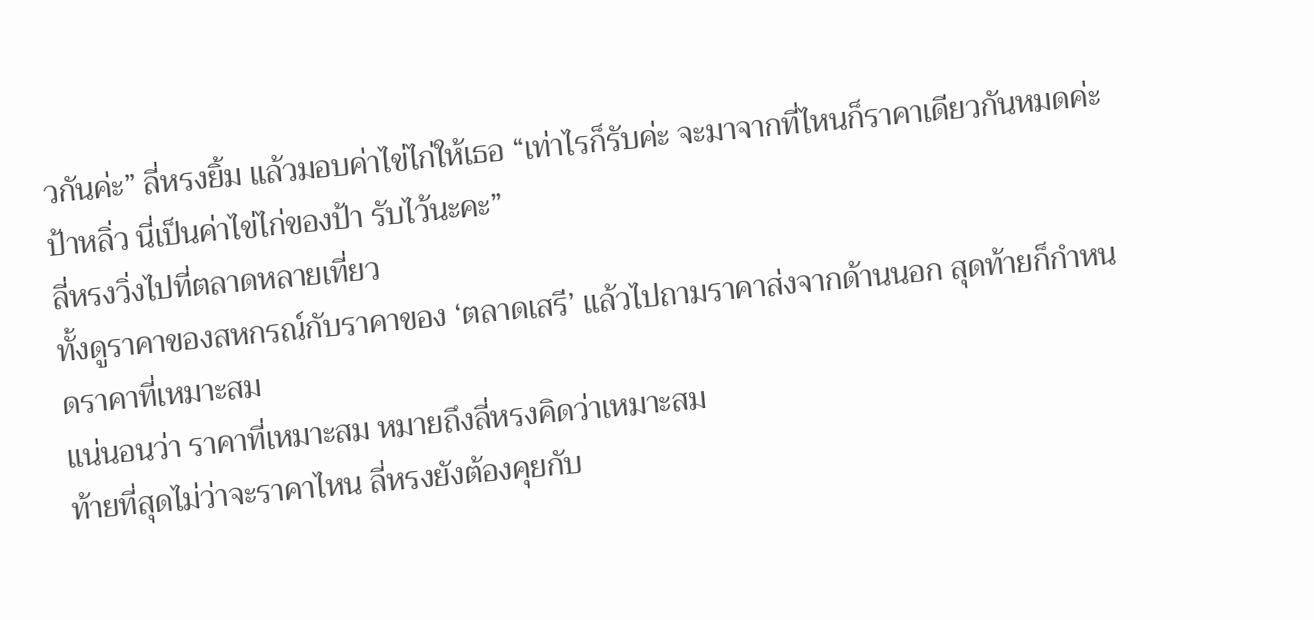วกันค่ะ” ลี่หรงยิ้ม แล้วมอบค่าไข่ไก่ให้เธอ “เท่าไรก็รับค่ะ จะมาจากที่ไหนก็ราคาเดียวกันหมดค่ะ ป้าหลิ่ว นี่เป็นค่าไข่ไก่ของป้า รับไว้นะคะ”
ลี่หรงวิ่งไปที่ตลาดหลายเที่ยว
ทั้งดูราคาของสหกรณ์กับราคาของ ‘ตลาดเสรี’ แล้วไปถามราคาส่งจากด้านนอก สุดท้ายก็กำหนดราคาที่เหมาะสม
แน่นอนว่า ราคาที่เหมาะสม หมายถึงลี่หรงคิดว่าเหมาะสม
ท้ายที่สุดไม่ว่าจะราคาไหน ลี่หรงยังต้องคุยกับ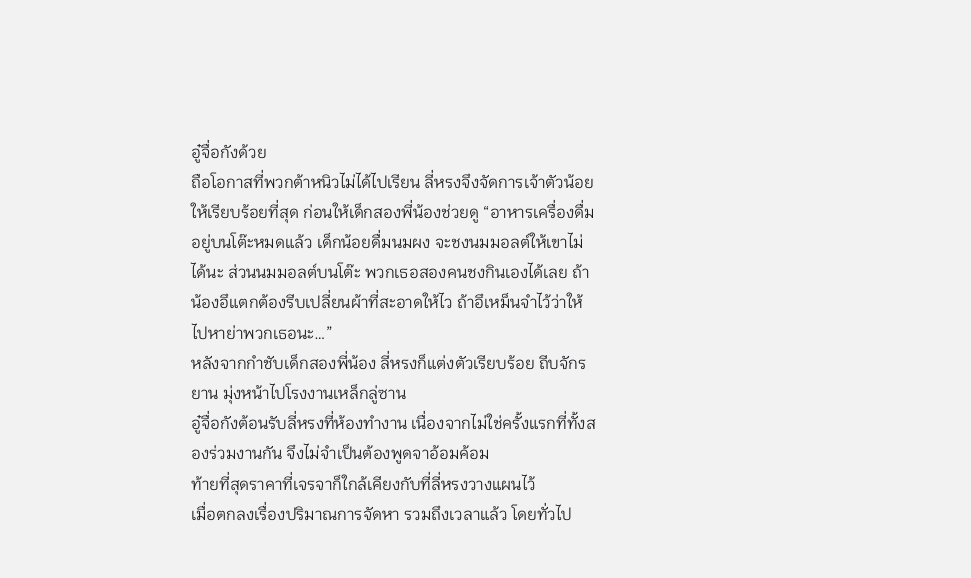อู๋จื่อกังด้วย
ถือโอกาสที่พวกต้าหนิวไม่ได้ไปเรียน ลี่หรงจึงจัดการเจ้าตัวน้อยให้เรียบร้อยที่สุด ก่อนให้เด็กสองพี่น้องช่วยดู “อาหารเครื่องดื่มอยู่บนโต๊ะหมดแล้ว เด็กน้อยดื่มนมผง จะชงนมมอลต์ให้เขาไม่ได้นะ ส่วนนมมอลต์บนโต๊ะ พวกเธอสองคนชงกินเองได้เลย ถ้าน้องอึแตกต้องรีบเปลี่ยนผ้าที่สะอาดให้ไว ถ้าอึเหม็นจำไว้ว่าให้ไปหาย่าพวกเธอนะ…”
หลังจากกำชับเด็กสองพี่น้อง ลี่หรงก็แต่งตัวเรียบร้อย ถีบจักรยาน มุ่งหน้าไปโรงงานเหล็กลู่ซาน
อู๋จื่อกังต้อนรับลี่หรงที่ห้องทำงาน เนื่องจากไม่ใช่ครั้งแรกที่ทั้งสองร่วมงานกัน จึงไม่จำเป็นต้องพูดจาอ้อมค้อม
ท้ายที่สุดราคาที่เจรจาก็ใกล้เคียงกับที่ลี่หรงวางแผนไว้
เมื่อตกลงเรื่องปริมาณการจัดหา รวมถึงเวลาแล้ว โดยทั่วไป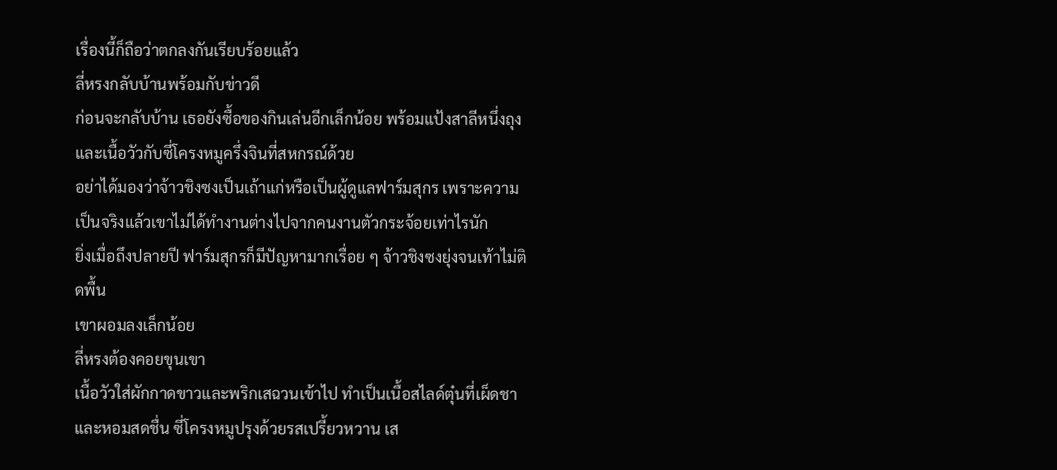เรื่องนี้ก็ถือว่าตกลงกันเรียบร้อยแล้ว
ลี่หรงกลับบ้านพร้อมกับข่าวดี
ก่อนจะกลับบ้าน เธอยังซื้อของกินเล่นอีกเล็กน้อย พร้อมแป้งสาลีหนึ่งถุงและเนื้อวัวกับซี่โครงหมูครึ่งจินที่สหกรณ์ด้วย
อย่าได้มองว่าจ้าวชิงซงเป็นเถ้าแก่หรือเป็นผู้ดูแลฟาร์มสุกร เพราะความเป็นจริงแล้วเขาไม่ได้ทำงานต่างไปจากคนงานตัวกระจ้อยเท่าไรนัก
ยิ่งเมื่อถึงปลายปี ฟาร์มสุกรก็มีปัญหามากเรื่อย ๆ จ้าวชิงซงยุ่งจนเท้าไม่ติดพื้น
เขาผอมลงเล็กน้อย
ลี่หรงต้องคอยขุนเขา
เนื้อวัวใส่ผักกาดขาวและพริกเสฉวนเข้าไป ทำเป็นเนื้อสไลด์ตุ๋นที่เผ็ดชาและหอมสดชื่น ซี่โครงหมูปรุงด้วยรสเปรี้ยวหวาน เส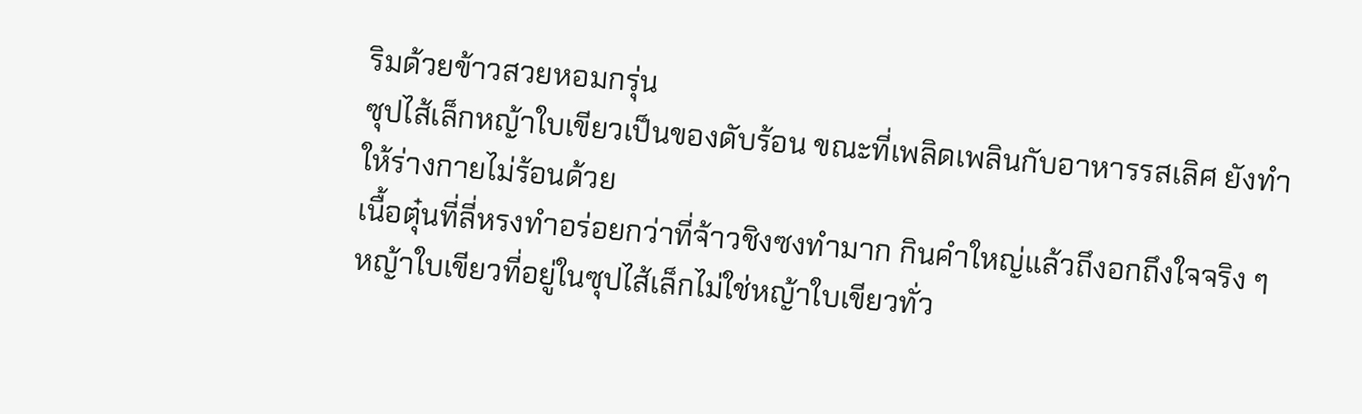ริมด้วยข้าวสวยหอมกรุ่น
ซุปไส้เล็กหญ้าใบเขียวเป็นของดับร้อน ขณะที่เพลิดเพลินกับอาหารรสเลิศ ยังทำให้ร่างกายไม่ร้อนด้วย
เนื้อตุ๋นที่ลี่หรงทำอร่อยกว่าที่จ้าวชิงซงทำมาก กินคำใหญ่แล้วถึงอกถึงใจจริง ๆ
หญ้าใบเขียวที่อยู่ในซุปไส้เล็กไม่ใช่หญ้าใบเขียวทั่ว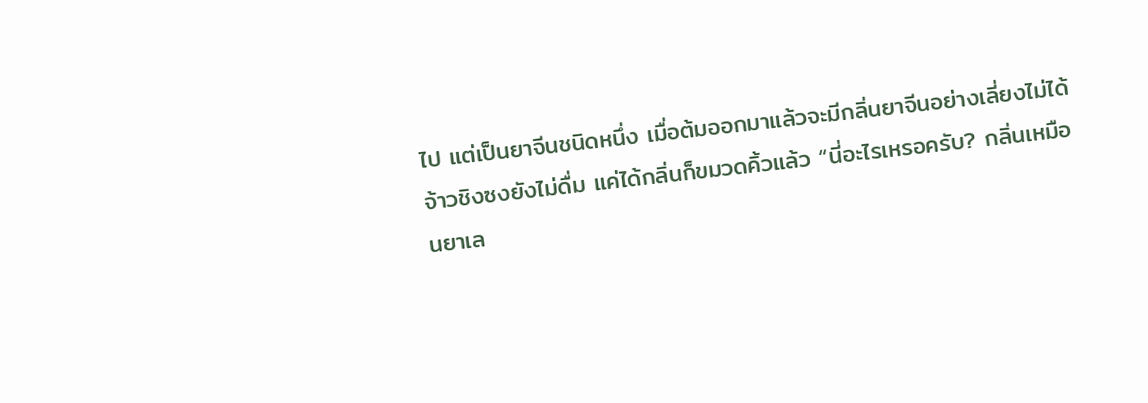ไป แต่เป็นยาจีนชนิดหนึ่ง เมื่อต้มออกมาแล้วจะมีกลิ่นยาจีนอย่างเลี่ยงไม่ได้
จ้าวชิงซงยังไม่ดื่ม แค่ได้กลิ่นก็ขมวดคิ้วแล้ว “นี่อะไรเหรอครับ? กลิ่นเหมือนยาเล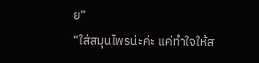ย”
“ใส่สมุนไพรน่ะค่ะ แค่ทำใจให้ส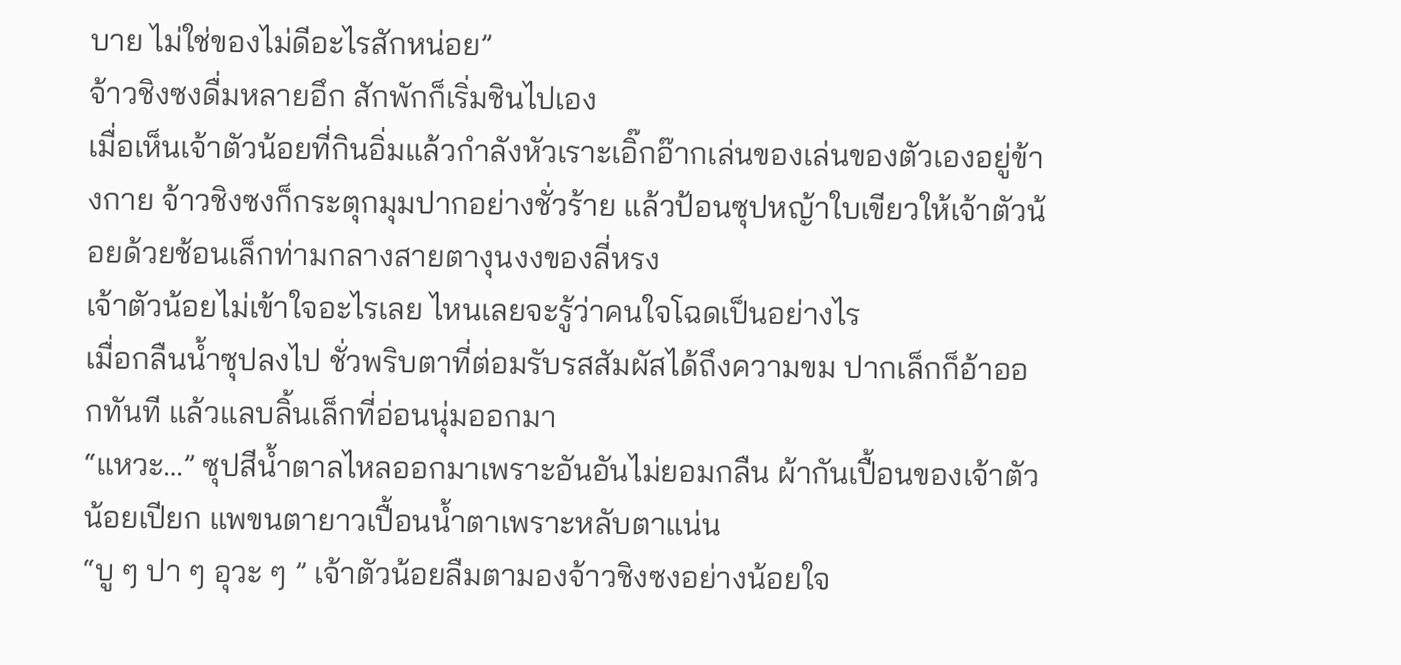บาย ไม่ใช่ของไม่ดีอะไรสักหน่อย”
จ้าวชิงซงดื่มหลายอึก สักพักก็เริ่มชินไปเอง
เมื่อเห็นเจ้าตัวน้อยที่กินอิ่มแล้วกำลังหัวเราะเอิ๊กอ๊ากเล่นของเล่นของตัวเองอยู่ข้างกาย จ้าวชิงซงก็กระตุกมุมปากอย่างชั่วร้าย แล้วป้อนซุปหญ้าใบเขียวให้เจ้าตัวน้อยด้วยช้อนเล็กท่ามกลางสายตางุนงงของลี่หรง
เจ้าตัวน้อยไม่เข้าใจอะไรเลย ไหนเลยจะรู้ว่าคนใจโฉดเป็นอย่างไร
เมื่อกลืนน้ำซุปลงไป ชั่วพริบตาที่ต่อมรับรสสัมผัสได้ถึงความขม ปากเล็กก็อ้าออกทันที แล้วแลบลิ้นเล็กที่อ่อนนุ่มออกมา
“แหวะ…” ซุปสีน้ำตาลไหลออกมาเพราะอันอันไม่ยอมกลืน ผ้ากันเปื้อนของเจ้าตัวน้อยเปียก แพขนตายาวเปื้อนน้ำตาเพราะหลับตาแน่น
“บู ๆ ปา ๆ อุวะ ๆ ” เจ้าตัวน้อยลืมตามองจ้าวชิงซงอย่างน้อยใจ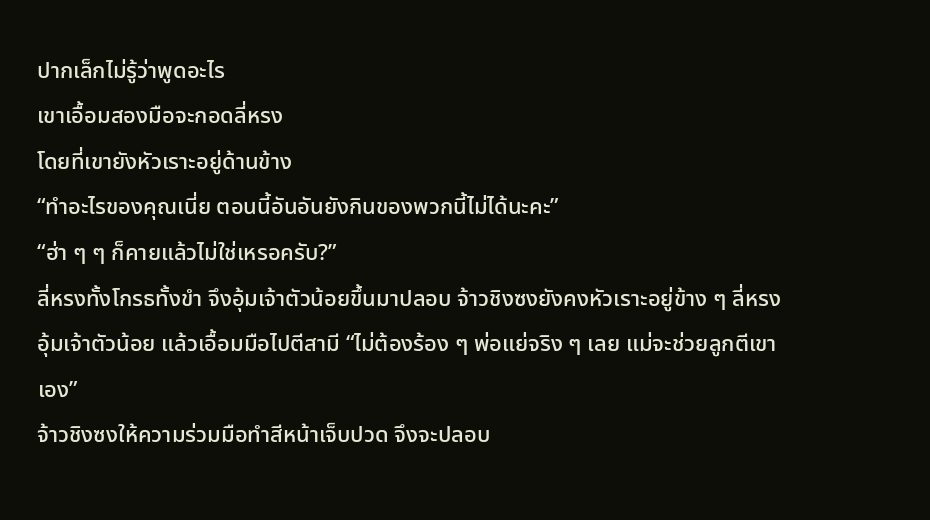ปากเล็กไม่รู้ว่าพูดอะไร
เขาเอื้อมสองมือจะกอดลี่หรง
โดยที่เขายังหัวเราะอยู่ด้านข้าง
“ทำอะไรของคุณเนี่ย ตอนนี้อันอันยังกินของพวกนี้ไม่ได้นะคะ”
“ฮ่า ๆ ๆ ก็คายแล้วไม่ใช่เหรอครับ?”
ลี่หรงทั้งโกรธทั้งขำ จึงอุ้มเจ้าตัวน้อยขึ้นมาปลอบ จ้าวชิงซงยังคงหัวเราะอยู่ข้าง ๆ ลี่หรงอุ้มเจ้าตัวน้อย แล้วเอื้อมมือไปตีสามี “ไม่ต้องร้อง ๆ พ่อแย่จริง ๆ เลย แม่จะช่วยลูกตีเขาเอง”
จ้าวชิงซงให้ความร่วมมือทำสีหน้าเจ็บปวด จึงจะปลอบ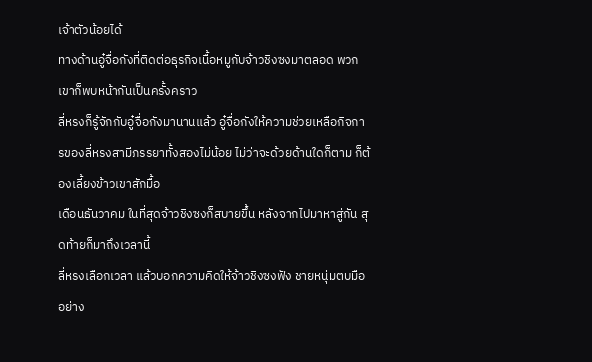เจ้าตัวน้อยได้
ทางด้านอู๋จื่อกังที่ติดต่อธุรกิจเนื้อหมูกับจ้าวชิงซงมาตลอด พวกเขาก็พบหน้ากันเป็นครั้งคราว
ลี่หรงก็รู้จักกับอู๋จื่อกังมานานแล้ว อู๋จื่อกังให้ความช่วยเหลือกิจการของลี่หรงสามีภรรยาทั้งสองไม่น้อย ไม่ว่าจะด้วยด้านใดก็ตาม ก็ต้องเลี้ยงข้าวเขาสักมื้อ
เดือนธันวาคม ในที่สุดจ้าวชิงซงก็สบายขึ้น หลังจากไปมาหาสู่กัน สุดท้ายก็มาถึงเวลานี้
ลี่หรงเลือกเวลา แล้วบอกความคิดให้จ้าวชิงซงฟัง ชายหนุ่มตบมืออย่าง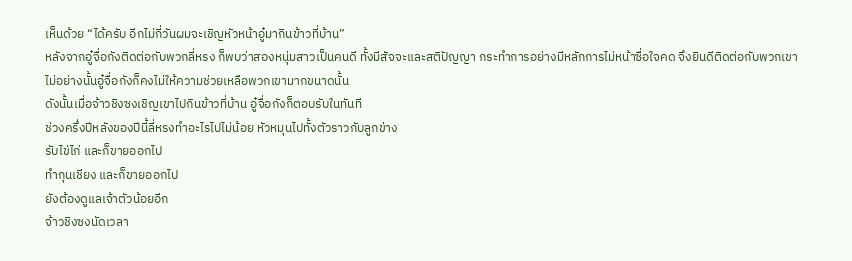เห็นด้วย “ได้ครับ อีกไม่กี่วันผมจะเชิญหัวหน้าอู๋มากินข้าวที่บ้าน”
หลังจากอู๋จื่อกังติดต่อกับพวกลี่หรง ก็พบว่าสองหนุ่มสาวเป็นคนดี ทั้งมีสัจจะและสติปัญญา กระทำการอย่างมีหลักการไม่หน้าซื่อใจคด จึงยินดีติดต่อกับพวกเขา
ไม่อย่างนั้นอู๋จื่อกังก็คงไม่ให้ความช่วยเหลือพวกเขามากขนาดนั้น
ดังนั้นเมื่อจ้าวชิงซงเชิญเขาไปกินข้าวที่บ้าน อู๋จื่อกังก็ตอบรับในทันที
ช่วงครึ่งปีหลังของปีนี้ลี่หรงทำอะไรไปไม่น้อย หัวหมุนไปทั้งตัวราวกับลูกข่าง
รับไข่ไก่ และก็ขายออกไป
ทำกุนเชียง และก็ขายออกไป
ยังต้องดูแลเจ้าตัวน้อยอีก
จ้าวชิงซงนัดเวลา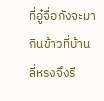ที่อู๋จื่อกังจะมากินข้าวที่บ้าน ลี่หรงจึงรี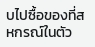บไปซื้อของที่สหกรณ์ในตัว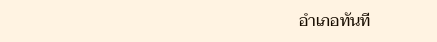อำเภอทันที